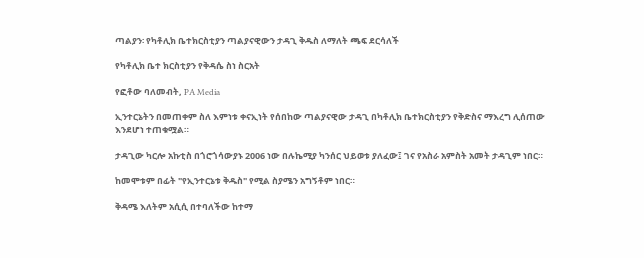ጣልያን፡ የካቶሊክ ቤተክርስቲያን ጣልያናዊውን ታዳጊ ቅዱስ ለማለት ጫፍ ደርሳለች

የካቶሊክ ቤተ ክርስቲያን የቅዳሴ ስነ ስርአት

የፎቶው ባለመብት, PA Media

ኢንተርኔትን በመጠቀም ስለ እምነቱ ቀናኢነት የሰበከው ጣልያናዊው ታዳጊ በካቶሊክ ቤተክርስቲያን የቅድስና ማእረግ ሊሰጠው እንደሆነ ተጠቁሟል።

ታዳጊው ካርሎ አኩቲስ በጎሮጎሳውያኑ 2006 ነው በሉኬሚያ ካንሰር ህይወቱ ያለፈው፤ ገና የአስራ አምስት አመት ታዳጊም ነበር።

ከመሞቱም በፊት "የኢንተርኔቱ ቅዱስ" የሚል ስያሜን አግኝቶም ነበር።

ቅዳሜ እለትም አሲሲ በተባለችው ከተማ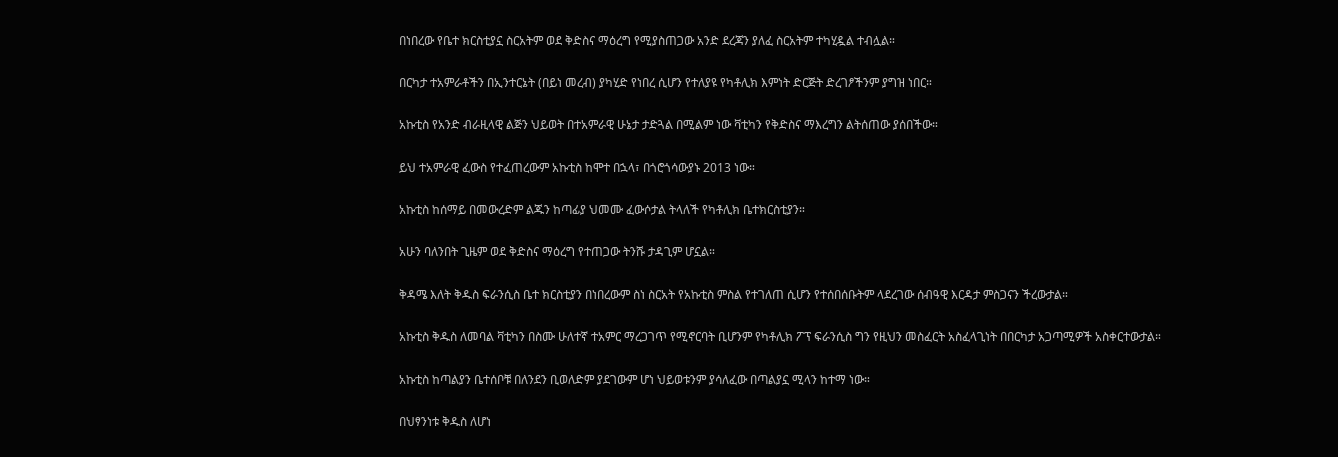በነበረው የቤተ ክርስቲያኗ ስርአትም ወደ ቅድስና ማዕረግ የሚያስጠጋው አንድ ደረጃን ያለፈ ስርአትም ተካሂዷል ተብሏል።

በርካታ ተአምራቶችን በኢንተርኔት (በይነ መረብ) ያካሂድ የነበረ ሲሆን የተለያዩ የካቶሊክ እምነት ድርጅት ድረገፆችንም ያግዝ ነበር።

አኩቲስ የአንድ ብራዚላዊ ልጅን ህይወት በተአምራዊ ሁኔታ ታድጓል በሚልም ነው ቫቲካን የቅድስና ማእረግን ልትሰጠው ያሰበችው።

ይህ ተአምራዊ ፈውስ የተፈጠረውም አኩቲስ ከሞተ በኋላ፣ በጎሮጎሳውያኑ 2013 ነው።

አኩቲስ ከሰማይ በመውረድም ልጁን ከጣፊያ ህመሙ ፈውሶታል ትላለች የካቶሊክ ቤተክርስቲያን።

አሁን ባለንበት ጊዜም ወደ ቅድስና ማዕረግ የተጠጋው ትንሹ ታዳጊም ሆኗል።

ቅዳሜ እለት ቅዱስ ፍራንሲስ ቤተ ክርስቲያን በነበረውም ስነ ስርአት የአኩቲስ ምስል የተገለጠ ሲሆን የተሰበሰቡትም ላደረገው ሰብዓዊ እርዳታ ምስጋናን ችረውታል።

አኩቲስ ቅዱስ ለመባል ቫቲካን በስሙ ሁለተኛ ተአምር ማረጋገጥ የሚኖርባት ቢሆንም የካቶሊክ ፖፕ ፍራንሲስ ግን የዚህን መስፈርት አስፈላጊነት በበርካታ አጋጣሚዎች አስቀርተውታል።

አኩቲስ ከጣልያን ቤተሰቦቹ በለንደን ቢወለድም ያደገውም ሆነ ህይወቱንም ያሳለፈው በጣልያኗ ሚላን ከተማ ነው።

በህፃንነቱ ቅዱስ ለሆነ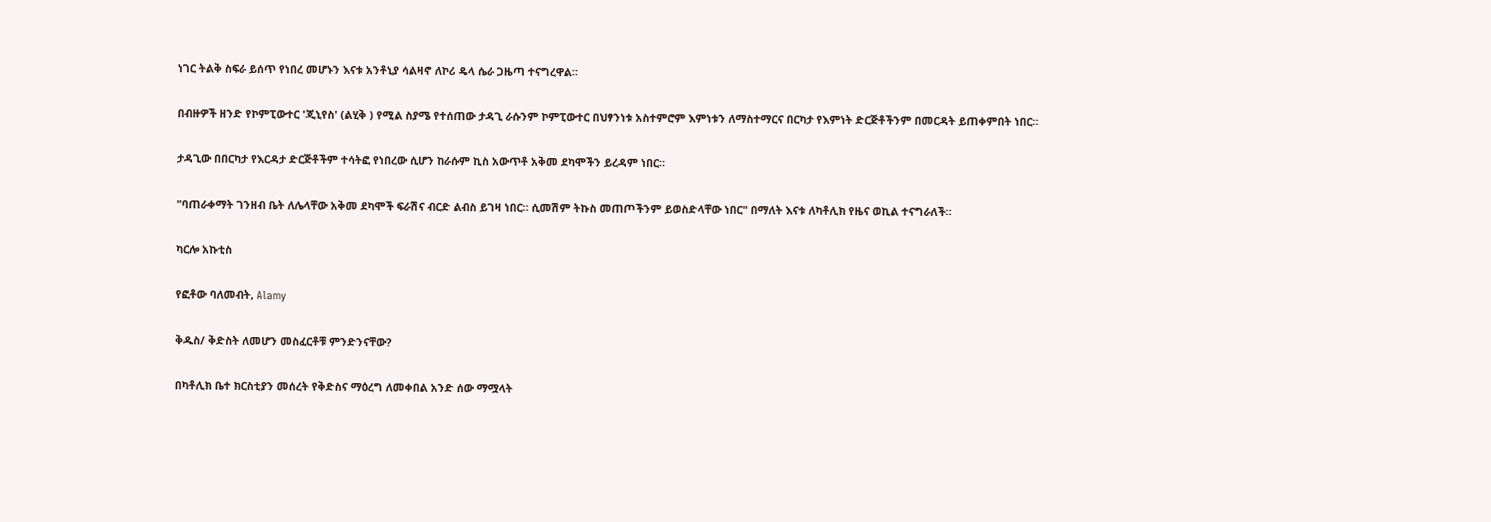ነገር ትልቅ ስፍራ ይሰጥ የነበረ መሆኑን እናቱ አንቶኒያ ሳልዛኖ ለኮሪ ዴላ ሴራ ጋዜጣ ተናግረዋል።

በብዙዎች ዘንድ የኮምፒውተር 'ጂኒየስ' (ልሂቅ ) የሚል ስያሜ የተሰጠው ታዳጊ ራሱንም ኮምፒውተር በህፃንነቱ አስተምሮም እምነቱን ለማስተማርና በርካታ የእምነት ድርጅቶችንም በመርዳት ይጠቀምበት ነበር።

ታዳጊው በበርካታ የእርዳታ ድርጅቶችም ተሳትፎ የነበረው ሲሆን ከራሱም ኪስ አውጥቶ አቅመ ደካሞችን ይረዳም ነበር።

"ባጠራቀማት ገንዘብ ቤት ለሌላቸው አቅመ ደካሞች ፍራሽና ብርድ ልብስ ይገዛ ነበር። ሲመሽም ትኩስ መጠጦችንም ይወስድላቸው ነበር" በማለት እናቱ ለካቶሊክ የዜና ወኪል ተናግራለች።

ካርሎ አኩቲስ

የፎቶው ባለመብት, Alamy

ቅዱስ/ ቅድስት ለመሆን መስፈርቶቹ ምንድንናቸው?

በካቶሊክ ቤተ ክርስቲያን መሰረት የቅድስና ማዕረግ ለመቀበል አንድ ሰው ማሟላት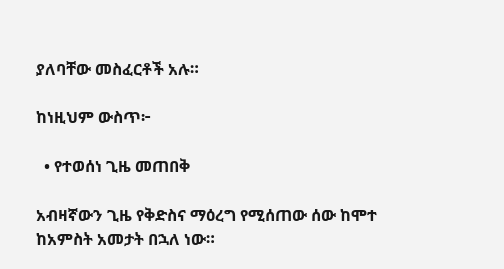ያለባቸው መስፈርቶች አሉ።

ከነዚህም ውስጥ፦

  • የተወሰነ ጊዜ መጠበቅ

አብዛኛውን ጊዜ የቅድስና ማዕረግ የሚሰጠው ሰው ከሞተ ከአምስት አመታት በኋለ ነው።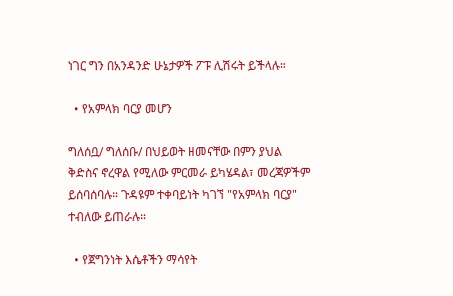ነገር ግን በአንዳንድ ሁኔታዎች ፖፑ ሊሽሩት ይችላሉ።

  • የአምላክ ባርያ መሆን

ግለሰቧ/ ግለሰቡ/ በህይወት ዘመናቸው በምን ያህል ቅድስና ኖረዋል የሚለው ምርመራ ይካሄዳል፣ መረጃዎችም ይሰባሰባሉ። ጉዳዩም ተቀባይነት ካገኘ "የአምላክ ባርያ" ተብለው ይጠራሉ።

  • የጀግንነት እሴቶችን ማሳየት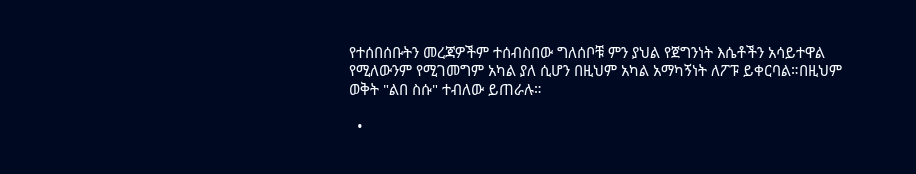የተሰበሰቡትን መረጃዎችም ተሰብስበው ግለሰቦቹ ምን ያህል የጀግንነት እሴቶችን አሳይተዋል የሚለውንም የሚገመግም አካል ያለ ሲሆን በዚህም አካል አማካኝነት ለፖፑ ይቀርባል።በዚህም ወቅት "ልበ ስሱ" ተብለው ይጠራሉ።

  •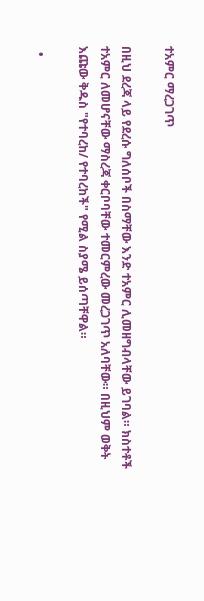ተአምር ማረጋገጥ

በዚህ ደረጃ ላይ የደረሱ ግለሰቦች በስማቸው እንድ ተአምር ሊመዘግብላቸው ይገባል። ክስተቶች ተአምር ለመሆናቸው ማስረጃ ቀርቦባቸው ተመርምረው መረጋገጥ አለባቸው። በዚህም ወቅት እጩው ቅዱስ "የተባረከ/ የተባረከች" የሚል ስያሜ ይሰጣቸዋል።

  •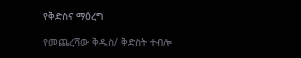የቅድስና ማዕረግ

የመጨረሻው ቅዱስ/ ቅድስት ተብሎ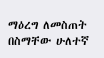ማዕረግ ለመስጠት በስማቸው ሁለተኛ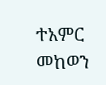ተአምር መከወን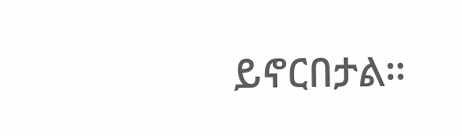ይኖርበታል።